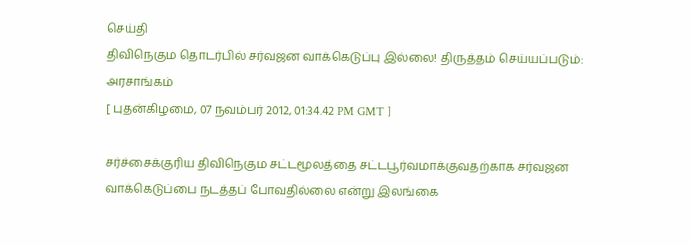செய்தி
திவிநெகும தொடர்பில் சர்வஜன வாக்கெடுப்பு இல்லை! திருத்தம் செய்யப்படும்: அரசாங்கம்
[ புதன்கிழமை, 07 நவம்பர் 2012, 01:34.42 PM GMT ]

சர்ச்சைக்குரிய திவிநெகும சட்டமூலத்தை சட்டபூர்வமாக்குவதற்காக சர்வஜன வாக்கெடுப்பை நடத்தப் போவதில்லை என்று இலங்கை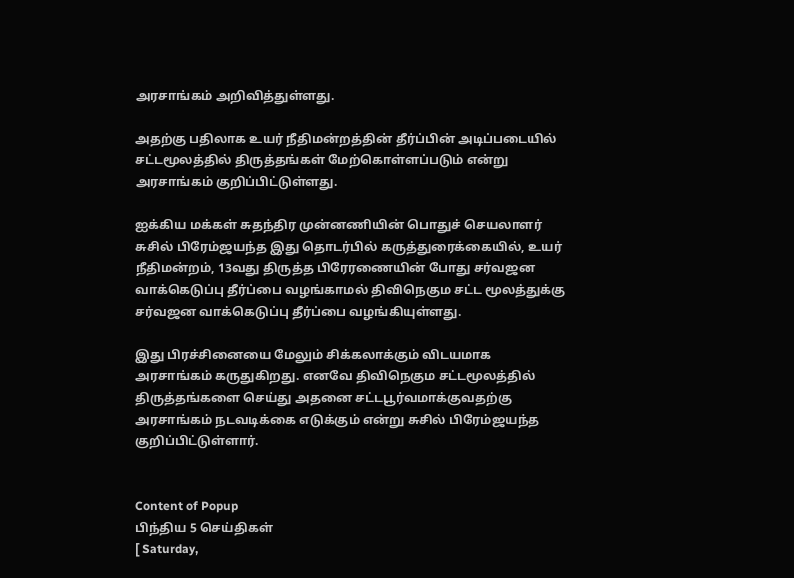அரசாங்கம் அறிவித்துள்ளது.

அதற்கு பதிலாக உயர் நீதிமன்றத்தின் தீர்ப்பின் அடிப்படையில் சட்டமூலத்தில் திருத்தங்கள் மேற்கொள்ளப்படும் என்று அரசாங்கம் குறிப்பிட்டுள்ளது.

ஐக்கிய மக்கள் சுதந்திர முன்னணியின் பொதுச் செயலாளர் சுசில் பிரேம்ஜயந்த இது தொடர்பில் கருத்துரைக்கையில், உயர் நீதிமன்றம், 13வது திருத்த பிரேரணையின் போது சர்வஜன வாக்கெடுப்பு தீர்ப்பை வழங்காமல் திவிநெகும சட்ட மூலத்துக்கு சர்வஜன வாக்கெடுப்பு தீர்ப்பை வழங்கியுள்ளது.

இது பிரச்சினையை மேலும் சிக்கலாக்கும் விடயமாக அரசாங்கம் கருதுகிறது. எனவே திவிநெகும சட்டமூலத்தில் திருத்தங்களை செய்து அதனை சட்டபூர்வமாக்குவதற்கு அரசாங்கம் நடவடிக்கை எடுக்கும் என்று சுசில் பிரேம்ஜயந்த குறிப்பிட்டுள்ளார்.


Content of Popup
பிந்திய 5 செய்திகள்
[ Saturday,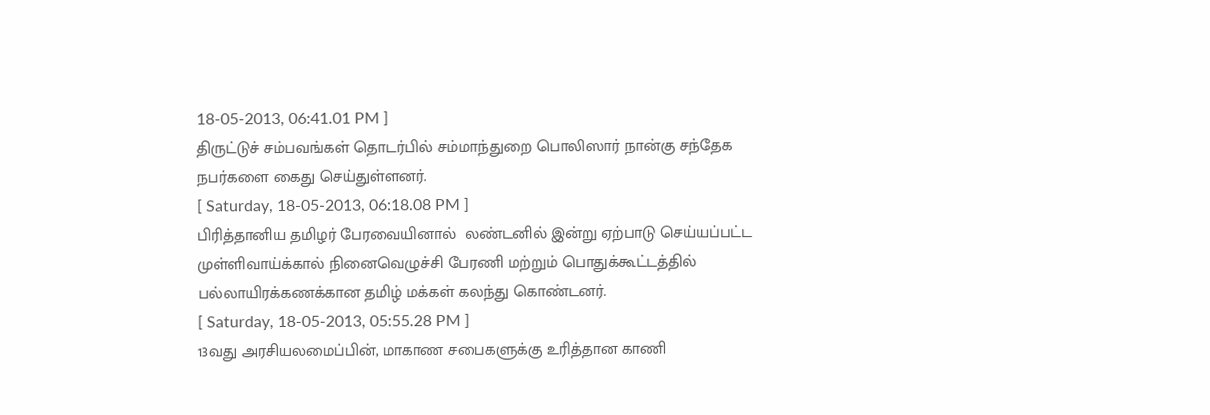18-05-2013, 06:41.01 PM ]
திருட்டுச் சம்பவங்கள் தொடர்பில் சம்மாந்துறை பொலிஸார் நான்கு சந்தேக நபர்களை கைது செய்துள்ளனர்.
[ Saturday, 18-05-2013, 06:18.08 PM ]
பிரித்தானிய தமிழர் பேரவையினால்  லண்டனில் இன்று ஏற்பாடு செய்யப்பட்ட  முள்ளிவாய்க்கால் நினைவெழுச்சி பேரணி மற்றும் பொதுக்கூட்டத்தில்  பல்லாயிரக்கணக்கான தமிழ் மக்கள் கலந்து கொண்டனர்.
[ Saturday, 18-05-2013, 05:55.28 PM ]
13வது அரசியலமைப்பின், மாகாண சபைகளுக்கு உரித்தான காணி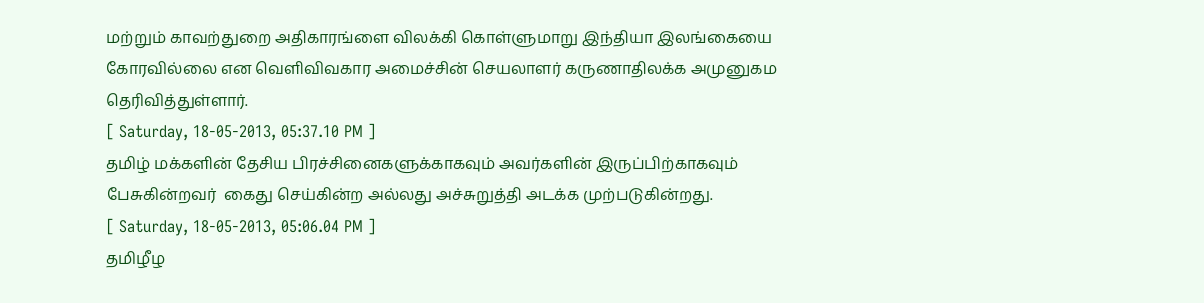மற்றும் காவற்துறை அதிகாரங்ளை விலக்கி கொள்ளுமாறு இந்தியா இலங்கையை கோரவில்லை என வெளிவிவகார அமைச்சின் செயலாளர் கருணாதிலக்க அமுனுகம தெரிவித்துள்ளார்.
[ Saturday, 18-05-2013, 05:37.10 PM ]
தமிழ் மக்களின் தேசிய பிரச்சினைகளுக்காகவும் அவர்களின் இருப்பிற்காகவும் பேசுகின்றவர்  கைது செய்கின்ற அல்லது அச்சுறுத்தி அடக்க முற்படுகின்றது.
[ Saturday, 18-05-2013, 05:06.04 PM ]
தமிழீழ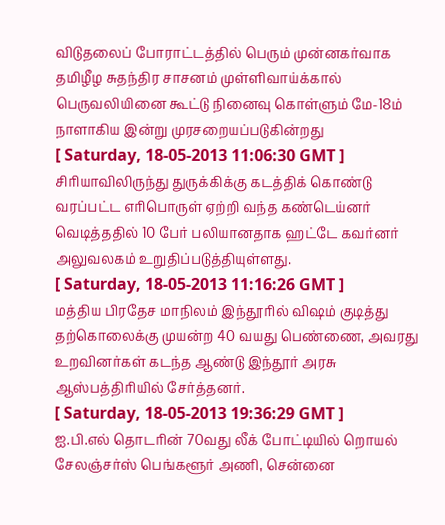விடுதலைப் போராட்டத்தில் பெரும் முன்னகர்வாக தமிழீழ சுதந்திர சாசனம் முள்ளிவாய்க்கால் பெருவலியினை கூட்டு நினைவு கொள்ளும் மே-18ம் நாளாகிய இன்று முரசறையப்படுகின்றது
[ Saturday, 18-05-2013 11:06:30 GMT ]
சிரியாவிலிருந்து துருக்கிக்கு கடத்திக் ‌கொண்டு வரப்பட்ட எரிபொருள் ஏற்றி வந்த கண்டெய்னர் வெடித்ததில் 10 பேர் பலியானதாக ஹட்டே கவர்னர் அலுவலகம் உறுதிப்படுத்தியுள்ளது.
[ Saturday, 18-05-2013 11:16:26 GMT ]
மத்திய பிரதேச மாநிலம் இந்தூரில் விஷம் குடித்து தற்கொலைக்கு முயன்ற 40 வயது பெண்ணை, அவரது உறவினர்கள் கடந்த ஆண்டு இந்தூர் அரசு ஆஸ்பத்திரியில் சேர்த்தனர்.
[ Saturday, 18-05-2013 19:36:29 GMT ]
ஐ.பி.எல் தொடரின் 70வது லீக் போட்டியில் றொயல் சேலஞ்சர்ஸ் பெங்களூர் அணி, சென்னை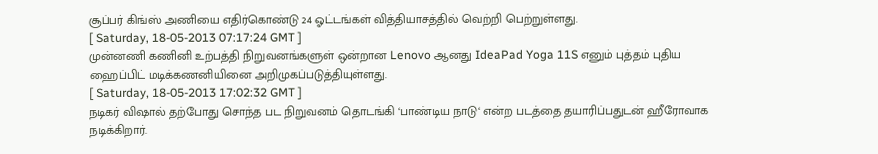சூப்பர் கிங்ஸ் அணியை எதிர்கொண்டு 24 ஓட்டங்கள் வித்தியாசத்தில் வெற்றி பெற்றுள்ளது.
[ Saturday, 18-05-2013 07:17:24 GMT ]
முன்னணி கணினி உற்பத்தி நிறுவனங்களுள் ஒன்றான Lenovo ஆனது IdeaPad Yoga 11S எனும் புத்தம் புதிய ஹைப்பிட் மடிக்கணனியினை அறிமுகப்படுத்தியுள்ளது.
[ Saturday, 18-05-2013 17:02:32 GMT ]
நடிகர் விஷால் தற்போது சொந்த பட நிறுவனம் தொடங்கி ‘பாண்டிய நாடு‘ என்ற படத்தை தயாரிப்பதுடன் ஹீரோவாக நடிக்கிறார்.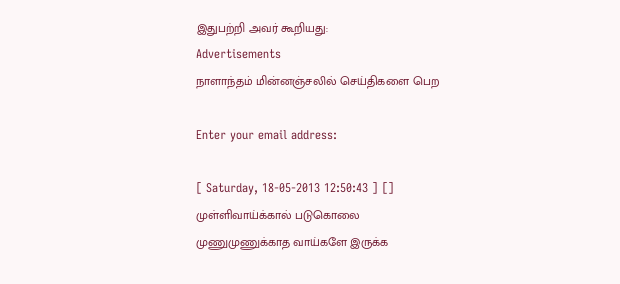இதுபற்றி அவர் கூறியது:
Advertisements
நாளாந்தம் மின்னஞ்சலில் செய்திகளை பெற

Enter your email address:

[ Saturday, 18-05-2013 12:50:43 ] []
முள்ளிவாய்க்கால் படுகொலை முணுமுணுக்காத வாய்களே இருக்க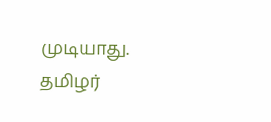முடியாது. தமிழர்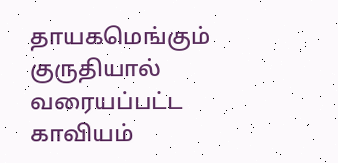தாயகமெங்கும் குருதியால் வரையப்பட்ட காவியம்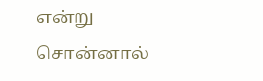என்று சொன்னால்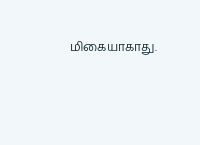மிகையாகாது.